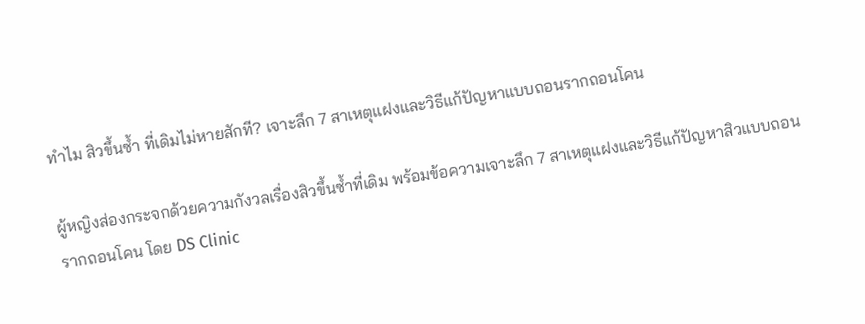ทำไม สิวขึ้นซ้ำ ที่เดิมไม่หายสักที? เจาะลึก 7 สาเหตุแฝงและวิธีแก้ปัญหาแบบถอนรากถอนโคน

ผู้หญิงส่องกระจกด้วยความกังวลเรื่องสิวขึ้นซ้ำที่เดิม พร้อมข้อความเจาะลึก 7 สาเหตุแฝงและวิธีแก้ปัญหาสิวแบบถอนรากถอนโคน โดย DS Clinic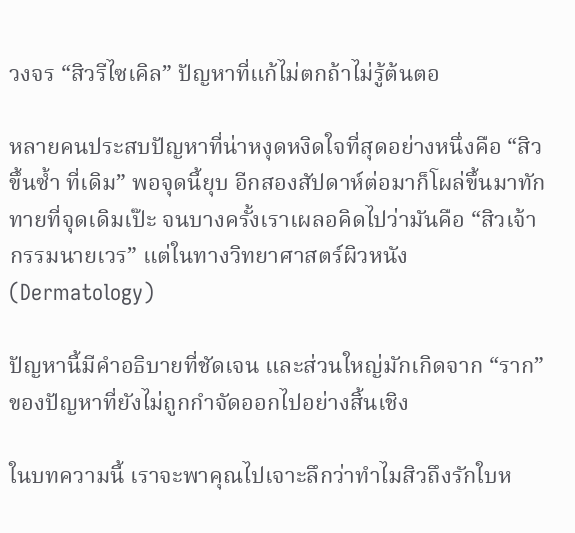วงจร “สิวรีไซเคิล” ปัญหาที่แก้ไม่ตกถ้าไม่รู้ต้นตอ

หลายคนประสบปัญหาที่น่าหงุดหงิดใจที่สุดอย่างหนึ่งคือ “สิวขึ้นซ้ำ ที่เดิม” พอจุดนี้ยุบ อีกสองสัปดาห์ต่อมาก็โผล่ขึ้นมาทักทายที่จุดเดิมเป๊ะ จนบางครั้งเราเผลอคิดไปว่ามันคือ “สิวเจ้ากรรมนายเวร” แต่ในทางวิทยาศาสตร์ผิวหนัง (Dermatology)

ปัญหานี้มีคำอธิบายที่ชัดเจน และส่วนใหญ่มักเกิดจาก “ราก” ของปัญหาที่ยังไม่ถูกกำจัดออกไปอย่างสิ้นเชิง

ในบทความนี้ เราจะพาคุณไปเจาะลึกว่าทำไมสิวถึงรักใบห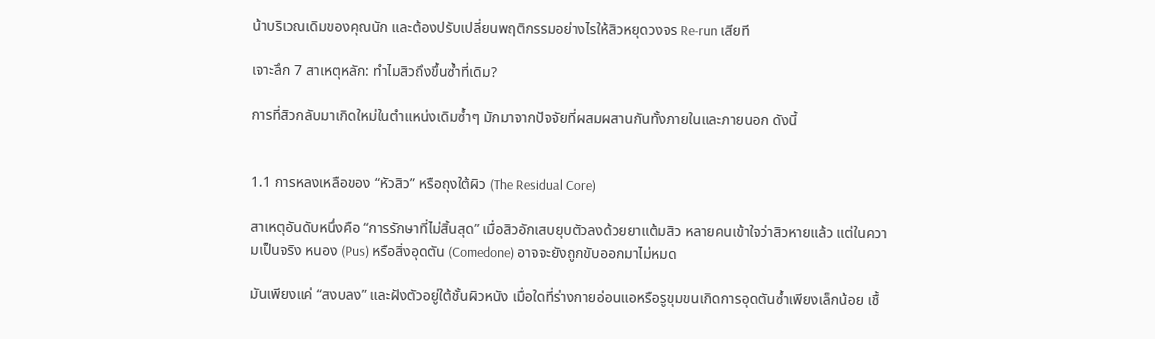น้าบริเวณเดิมของคุณนัก และต้องปรับเปลี่ยนพฤติกรรมอย่างไรให้สิวหยุดวงจร Re-run เสียที

เจาะลึก 7 สาเหตุหลัก: ทำไมสิวถึงขึ้นซ้ำที่เดิม?

การที่สิวกลับมาเกิดใหม่ในตำแหน่งเดิมซ้ำๆ มักมาจากปัจจัยที่ผสมผสานกันทั้งภายในและภายนอก ดังนี้


1.1 การหลงเหลือของ “หัวสิว” หรือถุงใต้ผิว (The Residual Core)

สาเหตุอันดับหนึ่งคือ “การรักษาที่ไม่สิ้นสุด” เมื่อสิวอักเสบยุบตัวลงด้วยยาแต้มสิว หลายคนเข้าใจว่าสิวหายแล้ว แต่ในความเป็นจริง หนอง (Pus) หรือสิ่งอุดตัน (Comedone) อาจจะยังถูกขับออกมาไม่หมด

มันเพียงแค่ “สงบลง” และฝังตัวอยู่ใต้ชั้นผิวหนัง เมื่อใดที่ร่างกายอ่อนแอหรือรูขุมขนเกิดการอุดตันซ้ำเพียงเล็กน้อย เชื้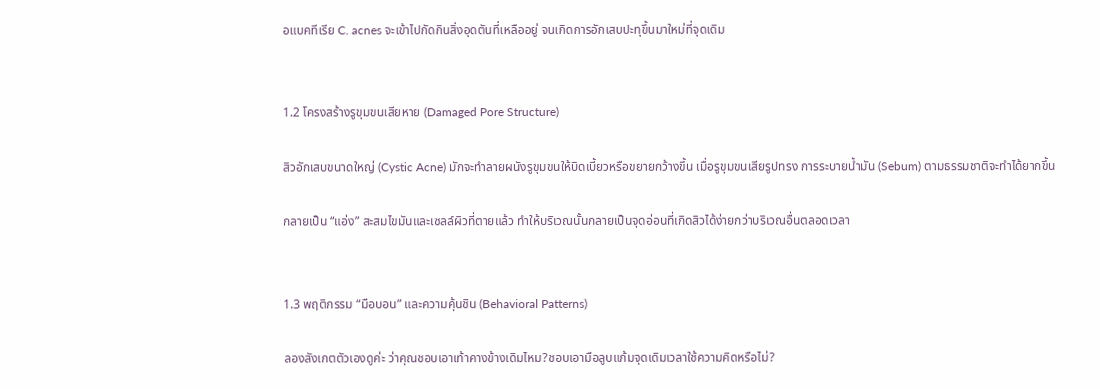อแบคทีเรีย C. acnes จะเข้าไปกัดกินสิ่งอุดตันที่เหลืออยู่ จนเกิดการอักเสบปะทุขึ้นมาใหม่ที่จุดเดิม


1.2 โครงสร้างรูขุมขนเสียหาย (Damaged Pore Structure)

สิวอักเสบขนาดใหญ่ (Cystic Acne) มักจะทำลายผนังรูขุมขนให้บิดเบี้ยวหรือขยายกว้างขึ้น เมื่อรูขุมขนเสียรูปทรง การระบายน้ำมัน (Sebum) ตามธรรมชาติจะทำได้ยากขึ้น

กลายเป็น “แอ่ง” สะสมไขมันและเซลล์ผิวที่ตายแล้ว ทำให้บริเวณนั้นกลายเป็นจุดอ่อนที่เกิดสิวได้ง่ายกว่าบริเวณอื่นตลอดเวลา


1.3 พฤติกรรม “มือบอน” และความคุ้นชิน (Behavioral Patterns)

ลองสังเกตตัวเองดูค่ะ ว่าคุณชอบเอาเท้าคางข้างเดิมไหม?ชอบเอามือลูบแก้มจุดเดิมเวลาใช้ความคิดหรือไม่?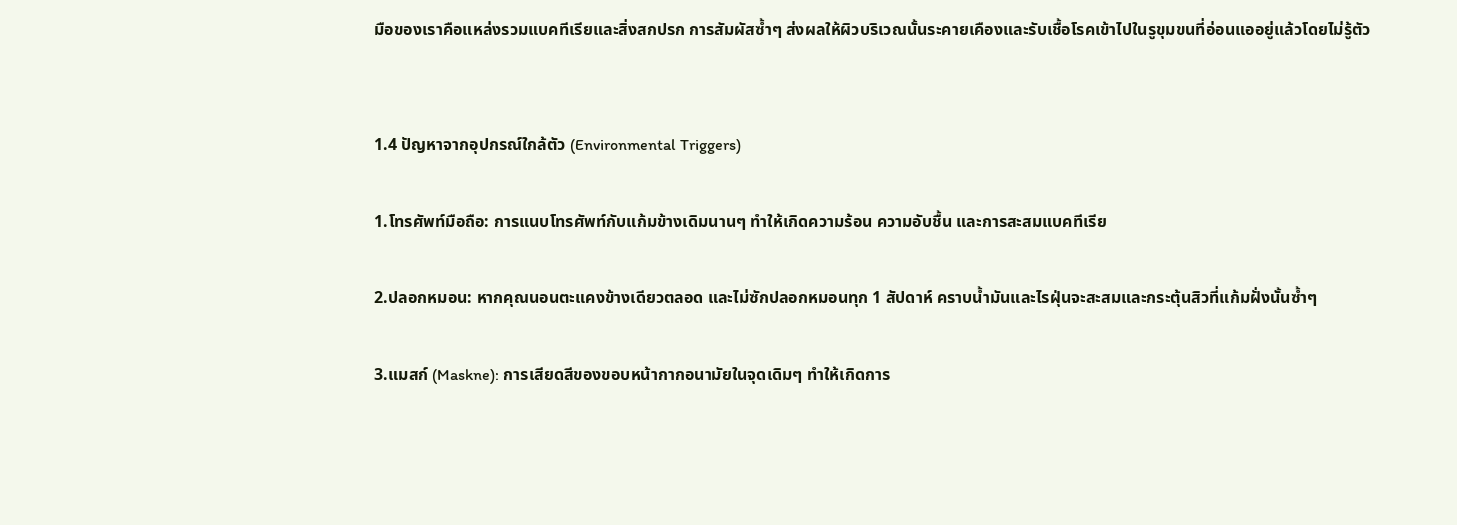มือของเราคือแหล่งรวมแบคทีเรียและสิ่งสกปรก การสัมผัสซ้ำๆ ส่งผลให้ผิวบริเวณนั้นระคายเคืองและรับเชื้อโรคเข้าไปในรูขุมขนที่อ่อนแออยู่แล้วโดยไม่รู้ตัว


1.4 ปัญหาจากอุปกรณ์ใกล้ตัว (Environmental Triggers)

1.โทรศัพท์มือถือ: การแนบโทรศัพท์กับแก้มข้างเดิมนานๆ ทำให้เกิดความร้อน ความอับชื้น และการสะสมแบคทีเรีย

2.ปลอกหมอน: หากคุณนอนตะแคงข้างเดียวตลอด และไม่ซักปลอกหมอนทุก 1 สัปดาห์ คราบน้ำมันและไรฝุ่นจะสะสมและกระตุ้นสิวที่แก้มฝั่งนั้นซ้ำๆ

3.แมสก์ (Maskne): การเสียดสีของขอบหน้ากากอนามัยในจุดเดิมๆ ทำให้เกิดการ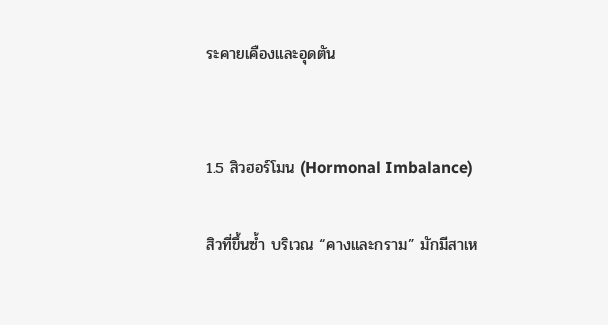ระคายเคืองและอุดตัน


1.5 สิวฮอร์โมน (Hormonal Imbalance)

สิวที่ขึ้นซ้ำ บริเวณ “คางและกราม” มักมีสาเห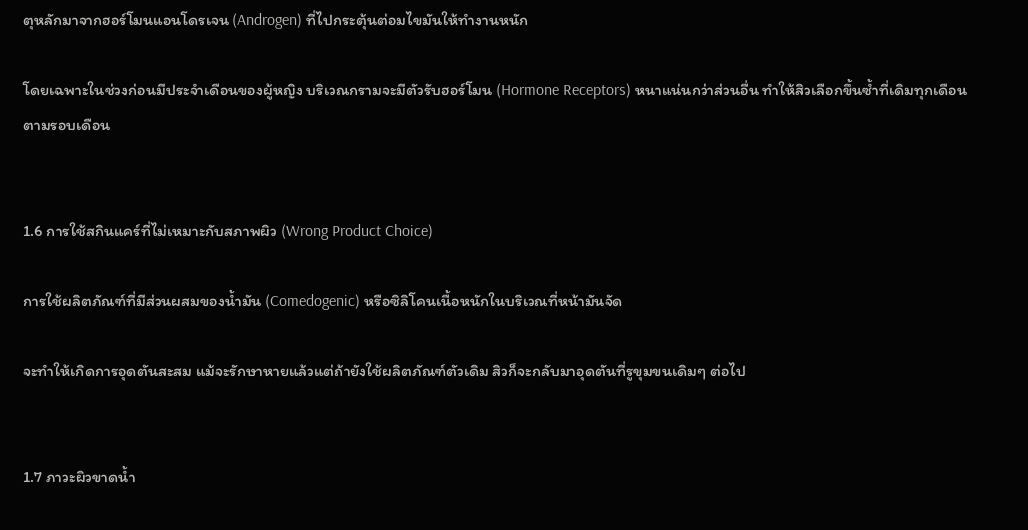ตุหลักมาจากฮอร์โมนแอนโดรเจน (Androgen) ที่ไปกระตุ้นต่อมไขมันให้ทำงานหนัก

โดยเฉพาะในช่วงก่อนมีประจำเดือนของผู้หญิง บริเวณกรามจะมีตัวรับฮอร์โมน (Hormone Receptors) หนาแน่นกว่าส่วนอื่น ทำให้สิวเลือกขึ้นซ้ำที่เดิมทุกเดือนตามรอบเดือน


1.6 การใช้สกินแคร์ที่ไม่เหมาะกับสภาพผิว (Wrong Product Choice)

การใช้ผลิตภัณฑ์ที่มีส่วนผสมของน้ำมัน (Comedogenic) หรือซิลิโคนเนื้อหนักในบริเวณที่หน้ามันจัด

จะทำให้เกิดการอุดตันสะสม แม้จะรักษาหายแล้วแต่ถ้ายังใช้ผลิตภัณฑ์ตัวเดิม สิวก็จะกลับมาอุดตันที่รูขุมขนเดิมๆ ต่อไป


1.7 ภาวะผิวขาดน้ำ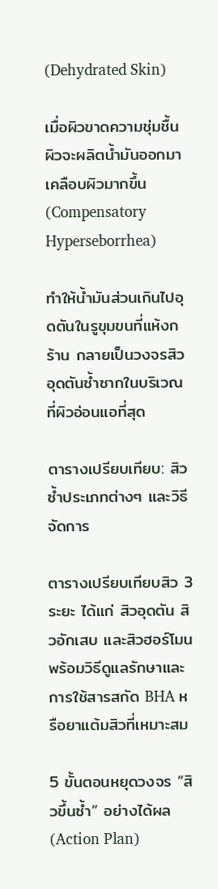(Dehydrated Skin)

เมื่อผิวขาดความชุ่มชื้น ผิวจะผลิตน้ำมันออกมาเคลือบผิวมากขึ้น (Compensatory Hyperseborrhea)

ทำให้น้ำมันส่วนเกินไปอุดตันในรูขุมขนที่แห้งกร้าน กลายเป็นวงจรสิวอุดตันซ้ำซากในบริเวณที่ผิวอ่อนแอที่สุด

ตารางเปรียบเทียบ: สิวซ้ำประเภทต่างๆ และวิธีจัดการ

ตารางเปรียบเทียบสิว 3 ระยะ ได้แก่ สิวอุดตัน สิวอักเสบ และสิวฮอร์โมน พร้อมวิธีดูแลรักษาและการใช้สารสกัด BHA หรือยาแต้มสิวที่เหมาะสม

5 ขั้นตอนหยุดวงจร “สิวขึ้นซ้ำ” อย่างได้ผล (Action Plan)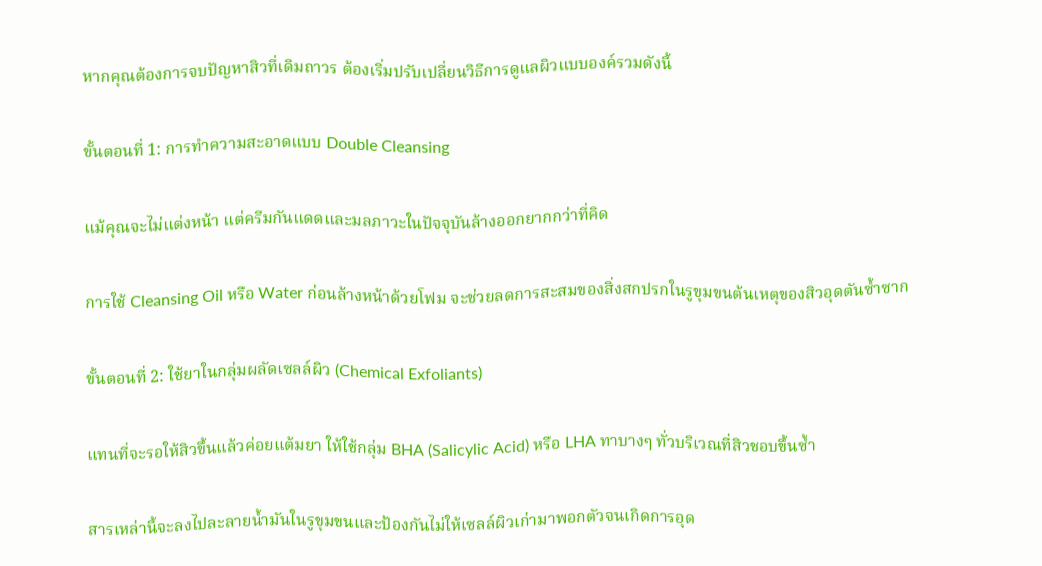หากคุณต้องการจบปัญหาสิวที่เดิมถาวร ต้องเริ่มปรับเปลี่ยนวิธีการดูแลผิวแบบองค์รวมดังนี้

ขั้นตอนที่ 1: การทำความสะอาดแบบ Double Cleansing

แม้คุณจะไม่แต่งหน้า แต่ครีมกันแดดและมลภาวะในปัจจุบันล้างออกยากกว่าที่คิด

การใช้ Cleansing Oil หรือ Water ก่อนล้างหน้าด้วยโฟม จะช่วยลดการสะสมของสิ่งสกปรกในรูขุมขนต้นเหตุของสิวอุดตันซ้ำซาก

ขั้นตอนที่ 2: ใช้ยาในกลุ่มผลัดเซลล์ผิว (Chemical Exfoliants)

แทนที่จะรอให้สิวขึ้นแล้วค่อยแต้มยา ให้ใช้กลุ่ม BHA (Salicylic Acid) หรือ LHA ทาบางๆ ทั่วบริเวณที่สิวชอบขึ้นซ้ำ

สารเหล่านี้จะลงไปละลายน้ำมันในรูขุมขนและป้องกันไม่ให้เซลล์ผิวเก่ามาพอกตัวจนเกิดการอุด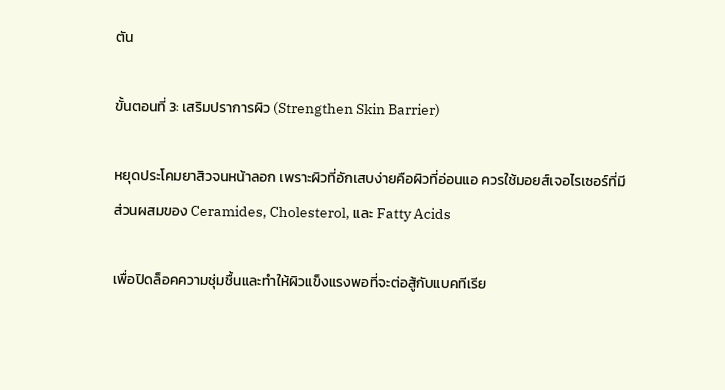ตัน

ขั้นตอนที่ 3: เสริมปราการผิว (Strengthen Skin Barrier)

หยุดประโคมยาสิวจนหน้าลอก เพราะผิวที่อักเสบง่ายคือผิวที่อ่อนแอ ควรใช้มอยส์เจอไรเซอร์ที่มีส่วนผสมของ Ceramides, Cholesterol, และ Fatty Acids

เพื่อปิดล็อคความชุ่มชื้นและทำให้ผิวแข็งแรงพอที่จะต่อสู้กับแบคทีเรีย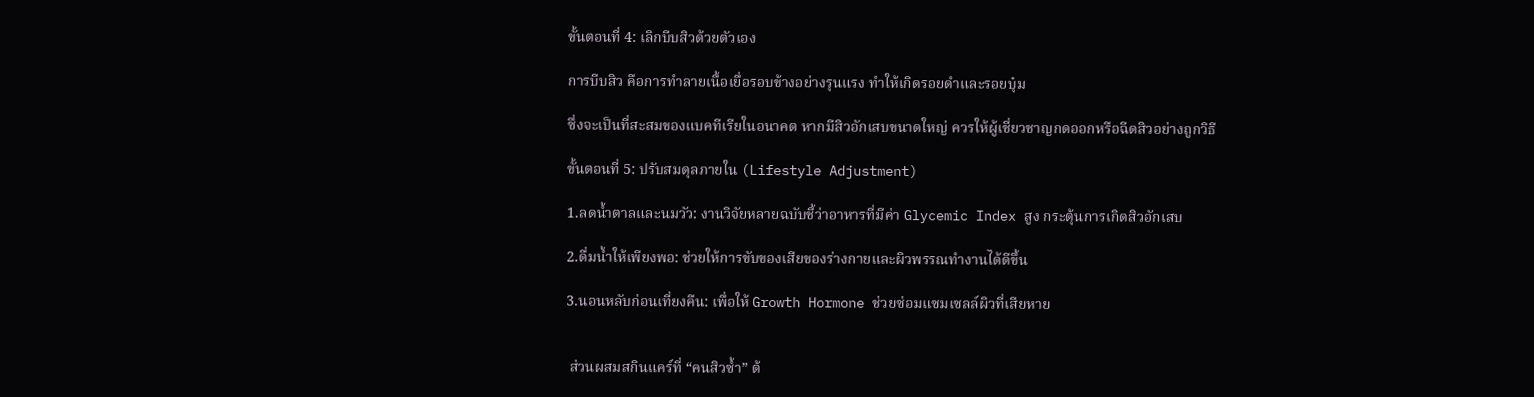ขั้นตอนที่ 4: เลิกบีบสิวด้วยตัวเอง

การบีบสิว คือการทำลายเนื้อเยื่อรอบข้างอย่างรุนแรง ทำให้เกิดรอยดำและรอยบุ๋ม

ซึ่งจะเป็นที่สะสมของแบคทีเรียในอนาคต หากมีสิวอักเสบขนาดใหญ่ ควรให้ผู้เชี่ยวชาญกดออกหรือฉีดสิวอย่างถูกวิธี

ขั้นตอนที่ 5: ปรับสมดุลภายใน (Lifestyle Adjustment)

1.ลดน้ำตาลและนมวัว: งานวิจัยหลายฉบับชี้ว่าอาหารที่มีค่า Glycemic Index สูง กระตุ้นการเกิดสิวอักเสบ

2.ดื่มน้ำให้เพียงพอ: ช่วยให้การขับของเสียของร่างกายและผิวพรรณทำงานได้ดีขึ้น

3.นอนหลับก่อนเที่ยงคืน: เพื่อให้ Growth Hormone ช่วยซ่อมแซมเซลล์ผิวที่เสียหาย


 ส่วนผสมสกินแคร์ที่ “คนสิวซ้ำ” ต้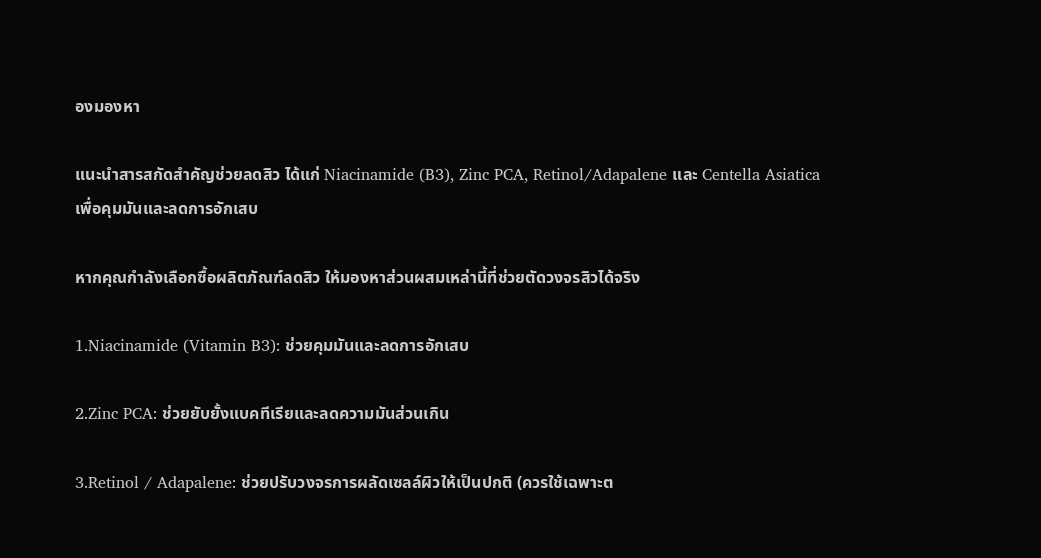องมองหา

แนะนำสารสกัดสำคัญช่วยลดสิว ได้แก่ Niacinamide (B3), Zinc PCA, Retinol/Adapalene และ Centella Asiatica เพื่อคุมมันและลดการอักเสบ

หากคุณกำลังเลือกซื้อผลิตภัณฑ์ลดสิว ให้มองหาส่วนผสมเหล่านี้ที่ช่วยตัดวงจรสิวได้จริง

1.Niacinamide (Vitamin B3): ช่วยคุมมันและลดการอักเสบ

2.Zinc PCA: ช่วยยับยั้งแบคทีเรียและลดความมันส่วนเกิน

3.Retinol / Adapalene: ช่วยปรับวงจรการผลัดเซลล์ผิวให้เป็นปกติ (ควรใช้เฉพาะต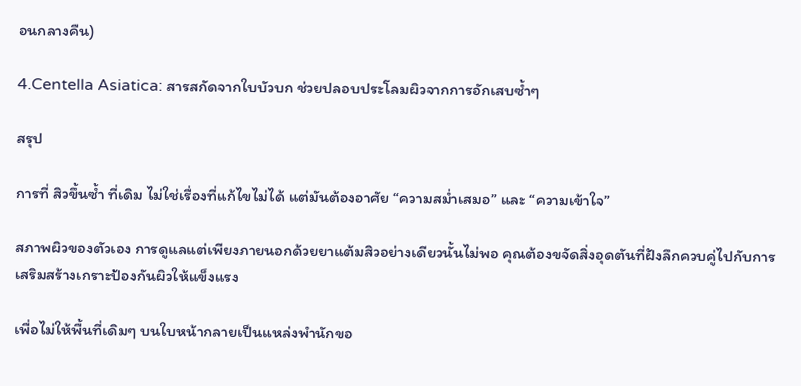อนกลางคืน)

4.Centella Asiatica: สารสกัดจากใบบัวบก ช่วยปลอบประโลมผิวจากการอักเสบซ้ำๆ

สรุป

การที่ สิวขึ้นซ้ำ ที่เดิม ไม่ใช่เรื่องที่แก้ไขไม่ได้ แต่มันต้องอาศัย “ความสม่ำเสมอ” และ “ความเข้าใจ”

สภาพผิวของตัวเอง การดูแลแต่เพียงภายนอกด้วยยาแต้มสิวอย่างเดียวนั้นไม่พอ คุณต้องขจัดสิ่งอุดตันที่ฝังลึกควบคู่ไปกับการเสริมสร้างเกราะป้องกันผิวให้แข็งแรง

เพื่อไม่ให้พื้นที่เดิมๆ บนใบหน้ากลายเป็นแหล่งพำนักขอ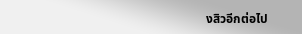งสิวอีกต่อไป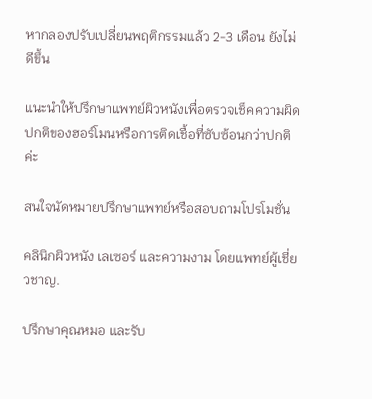หากลองปรับเปลี่ยนพฤติกรรมแล้ว 2-3 เดือน ยังไม่ดีขึ้น

แนะนำให้ปรึกษาแพทย์ผิวหนังเพื่อตรวจเช็คความผิดปกติของฮอร์โมนหรือการติดเชื้อที่ซับซ้อนกว่าปกติค่ะ

สนใจนัดหมายปรึกษาแพทย์หรือสอบถามโปรโมชั่น

คลินิกผิวหนัง เลเซอร์ และความงาม โดยแพทย์ผู้เชี่ยวชาญ.

ปรึกษาคุณหมอ และรับ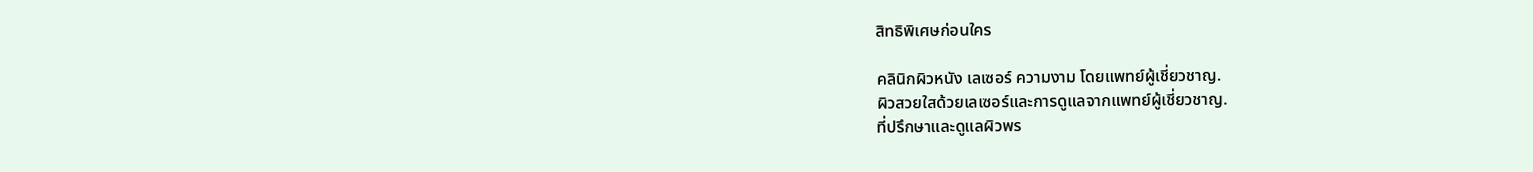สิทธิพิเศษก่อนใคร

คลินิกผิวหนัง เลเซอร์ ความงาม โดยแพทย์ผู้เชี่ยวชาญ.
ผิวสวยใสด้วยเลเซอร์และการดูแลจากแพทย์ผู้เชี่ยวชาญ.
ที่ปรึกษาและดูแลผิวพร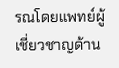รณโดยแพทย์ผู้เชี่ยวชาญด้าน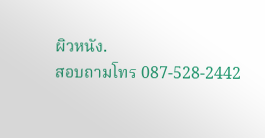ผิวหนัง.
สอบถามโทร 087-528-2442